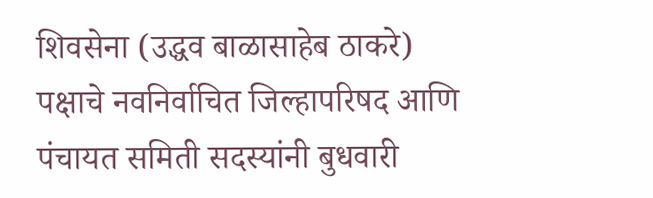शिवसेना (उद्धव बाळासाहेब ठाकरे) पक्षाचे नवनिर्वाचित जिल्हापरिषद आणि पंचायत समिती सदस्यांनी बुधवारी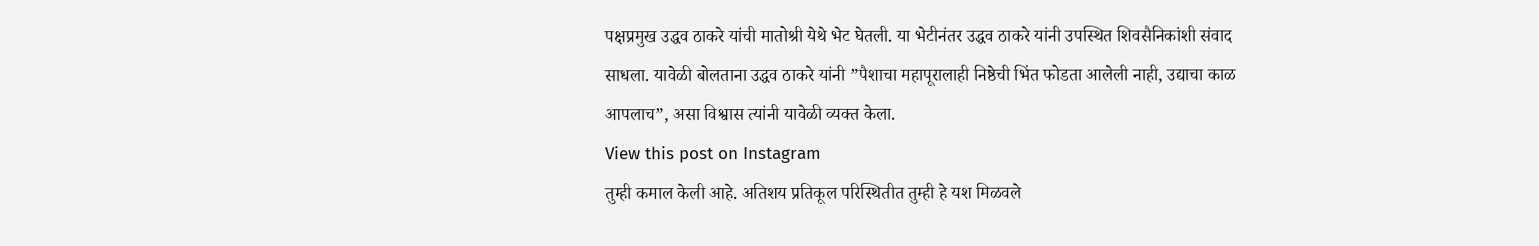पक्षप्रमुख उद्धव ठाकरे यांची मातोश्री येथे भेट घेतली. या भेटीनंतर उद्धव ठाकरे यांनी उपस्थित शिवसैनिकांशी संवाद साधला. यावेळी बोलताना उद्धव ठाकरे यांनी ”पैशाचा महापूरालाही निष्ठेची भिंत फोडता आलेली नाही, उद्याचा काळ आपलाच”, असा विश्वास त्यांनी यावेळी व्यक्त केला.
View this post on Instagram
तुम्ही कमाल केली आहे. अतिशय प्रतिकूल परिस्थितीत तुम्ही हे यश मिळवले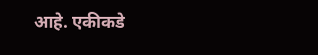आहे. एकीकडे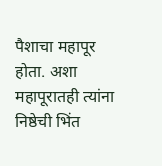पैशाचा महापूर होता. अशा महापूरातही त्यांना निष्ठेची भिंत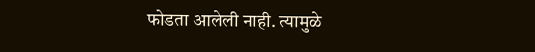फोडता आलेली नाही. त्यामुळे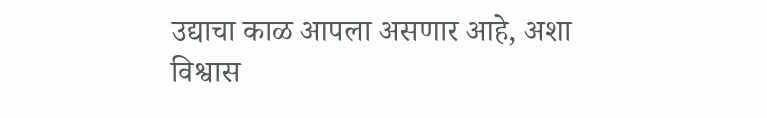उद्याचा काळ आपला असणार आहे, अशा विश्वास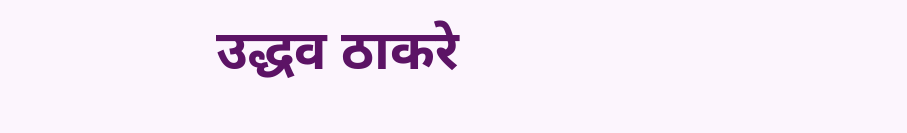उद्धव ठाकरे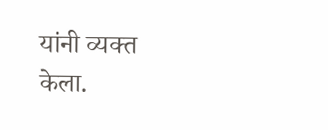यांनी व्यक्त केला.